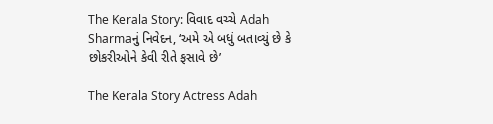The Kerala Story: વિવાદ વચ્ચે Adah Sharmaનું નિવેદન, ‘અમે એ બધું બતાવ્યું છે કે છોકરીઓને કેવી રીતે ફસાવે છે’

The Kerala Story Actress Adah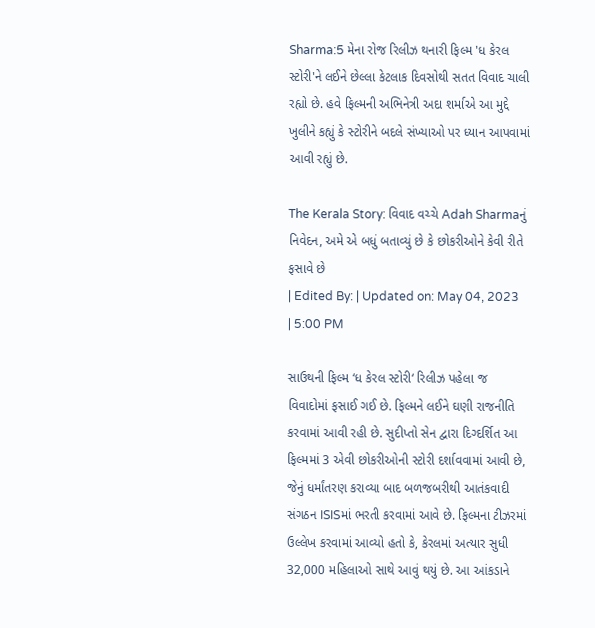Sharma:5 મેના રોજ રિલીઝ થનારી ફિલ્મ 'ધ કેરલ સ્ટોરી'ને લઈને છેલ્લા કેટલાક દિવસોથી સતત વિવાદ ચાલી રહ્યો છે. હવે ફિલ્મની અભિનેત્રી અદા શર્માએ આ મુદ્દે ખુલીને કહ્યું કે સ્ટોરીને બદલે સંખ્યાઓ પર ધ્યાન આપવામાં આવી રહ્યું છે.

The Kerala Story: વિવાદ વચ્ચે Adah Sharmaનું નિવેદન, અમે એ બધું બતાવ્યું છે કે છોકરીઓને કેવી રીતે ફસાવે છે
| Edited By: | Updated on: May 04, 2023 | 5:00 PM

સાઉથની ફિલ્મ ‘ધ કેરલ સ્ટોરી‘ રિલીઝ પહેલા જ વિવાદોમાં ફસાઈ ગઈ છે. ફિલ્મને લઈને ઘણી રાજનીતિ કરવામાં આવી રહી છે. સુદીપ્તો સેન દ્વારા દિગ્દર્શિત આ ફિલ્મમાં 3 એવી છોકરીઓની સ્ટોરી દર્શાવવામાં આવી છે, જેનું ધર્માંતરણ કરાવ્યા બાદ બળજબરીથી આતંકવાદી સંગઠન ISISમાં ભરતી કરવામાં આવે છે. ફિલ્મના ટીઝરમાં ઉલ્લેખ કરવામાં આવ્યો હતો કે, કેરલમાં અત્યાર સુધી 32,000 મહિલાઓ સાથે આવું થયું છે. આ આંકડાને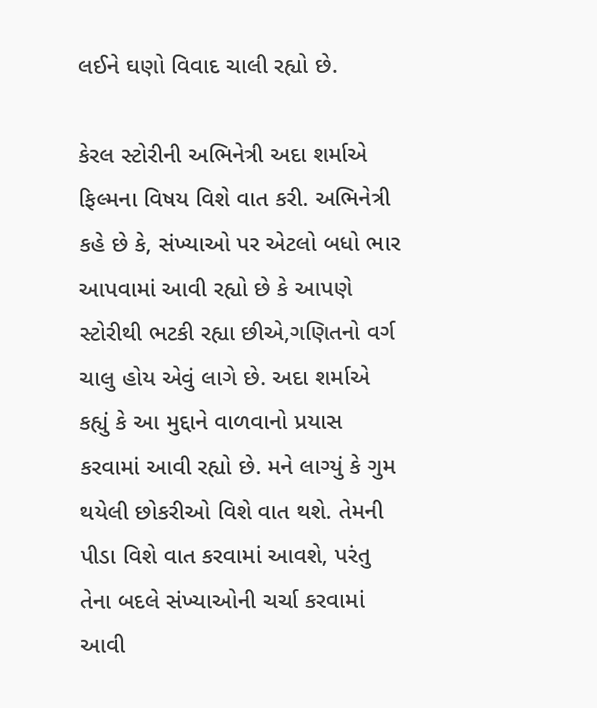લઈને ઘણો વિવાદ ચાલી રહ્યો છે.

કેરલ સ્ટોરીની અભિનેત્રી અદા શર્માએ ફિલ્મના વિષય વિશે વાત કરી. અભિનેત્રી કહે છે કે, સંખ્યાઓ પર એટલો બધો ભાર આપવામાં આવી રહ્યો છે કે આપણે સ્ટોરીથી ભટકી રહ્યા છીએ,ગણિતનો વર્ગ ચાલુ હોય એવું લાગે છે. અદા શર્માએ કહ્યું કે આ મુદ્દાને વાળવાનો પ્રયાસ કરવામાં આવી રહ્યો છે. મને લાગ્યું કે ગુમ થયેલી છોકરીઓ વિશે વાત થશે. તેમની પીડા વિશે વાત કરવામાં આવશે, પરંતુ તેના બદલે સંખ્યાઓની ચર્ચા કરવામાં આવી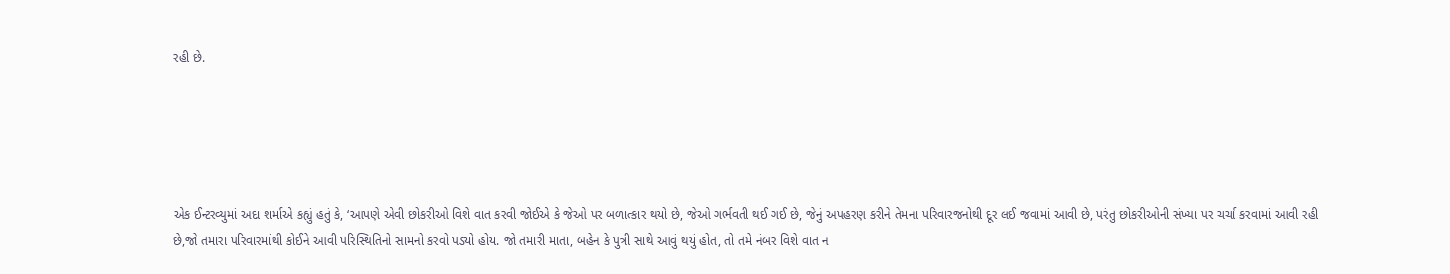રહી છે.





એક ઈન્ટરવ્યુમાં અદા શર્માએ કહ્યું હતું કે, ‘આપણે એવી છોકરીઓ વિશે વાત કરવી જોઈએ કે જેઓ પર બળાત્કાર થયો છે, જેઓ ગર્ભવતી થઈ ગઈ છે, જેનું અપહરણ કરીને તેમના પરિવારજનોથી દૂર લઈ જવામાં આવી છે, પરંતુ છોકરીઓની સંખ્યા પર ચર્ચા કરવામાં આવી રહી છે,જો તમારા પરિવારમાંથી કોઈને આવી પરિસ્થિતિનો સામનો કરવો પડ્યો હોય. જો તમારી માતા, બહેન કે પુત્રી સાથે આવું થયું હોત, તો તમે નંબર વિશે વાત ન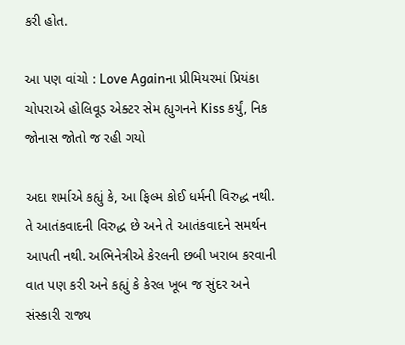કરી હોત.

આ પણ વાંચો : Love Againના પ્રીમિયરમાં પ્રિયંકા ચોપરાએ હોલિવૂડ એક્ટર સેમ હ્યુગનને Kiss કર્યું, નિક જોનાસ જોતો જ રહી ગયો

અદા શર્માએ કહ્યું કે, આ ફિલ્મ કોઈ ધર્મની વિરુદ્ધ નથી. તે આતંકવાદની વિરુદ્ધ છે અને તે આતંકવાદને સમર્થન આપતી નથી. અભિનેત્રીએ કેરલની છબી ખરાબ કરવાની વાત પણ કરી અને કહ્યું કે કેરલ ખૂબ જ સુંદર અને સંસ્કારી રાજ્ય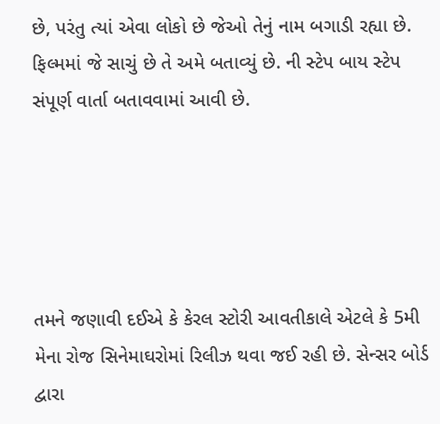છે, પરંતુ ત્યાં એવા લોકો છે જેઓ તેનું નામ બગાડી રહ્યા છે. ફિલ્મમાં જે સાચું છે તે અમે બતાવ્યું છે. ની સ્ટેપ બાય સ્ટેપ સંપૂર્ણ વાર્તા બતાવવામાં આવી છે.





તમને જણાવી દઈએ કે કેરલ સ્ટોરી આવતીકાલે એટલે કે 5મી મેના રોજ સિનેમાઘરોમાં રિલીઝ થવા જઈ રહી છે. સેન્સર બોર્ડ દ્વારા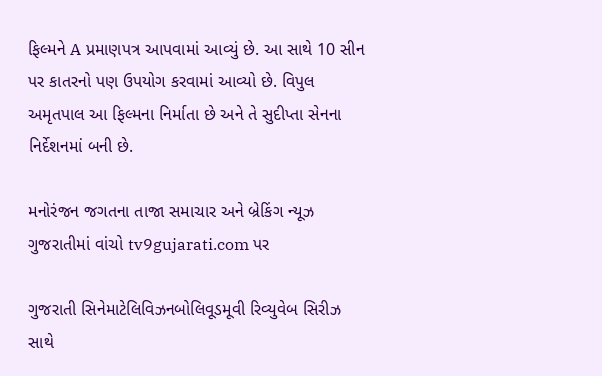ફિલ્મને A પ્રમાણપત્ર આપવામાં આવ્યું છે. આ સાથે 10 સીન પર કાતરનો પણ ઉપયોગ કરવામાં આવ્યો છે. વિપુલ અમૃતપાલ આ ફિલ્મના નિર્માતા છે અને તે સુદીપ્તા સેનના નિર્દેશનમાં બની છે.

મનોરંજન જગતના તાજા સમાચાર અને બ્રેકિંગ ન્યૂઝ ગુજરાતીમાં વાંચો tv9gujarati.com પર

ગુજરાતી સિનેમાટેલિવિઝનબોલિવૂડમૂવી રિવ્યુવેબ સિરીઝ સાથે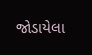જોડાયેલા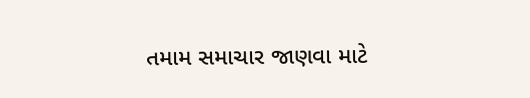તમામ સમાચાર જાણવા માટે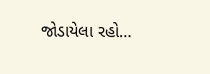જોડાયેલા રહો…